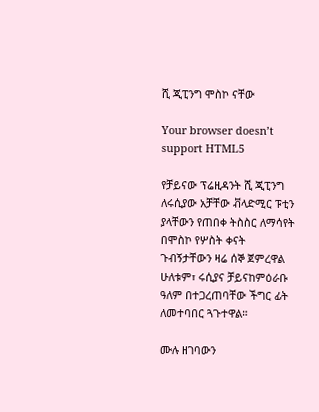ሺ ጂፒንግ ሞስኮ ናቸው

Your browser doesn’t support HTML5

የቻይናው ፕሬዚዳንት ሺ ጂፒንግ ለሩሲያው አቻቸው ቭላድሚር ፑቲን ያላቸውን የጠበቀ ትስስር ለማሳየት በሞስኮ የሦስት ቀናት ጉብኝታቸውን ዛሬ ሰኞ ጀምረዋል ሁለቱም፣ ሩሲያና ቻይናከምዕራቡ ዓለም በተጋረጠባቸው ችግር ፊት ለመተባበር ጓጉተዋል።

ሙሉ ዘገባውን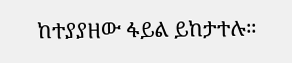ከተያያዘው ፋይል ይከታተሉ።